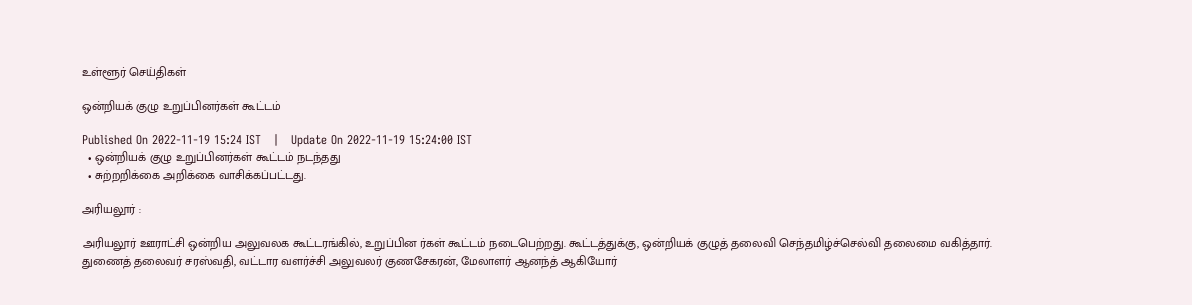உள்ளூர் செய்திகள்

ஒன்றியக் குழு உறுப்பினர்கள் கூட்டம்

Published On 2022-11-19 15:24 IST   |   Update On 2022-11-19 15:24:00 IST
  • ஒன்றியக் குழு உறுப்பினர்கள் கூட்டம் நடந்தது
  • சுற்றறிக்கை அறிக்கை வாசிக்கப்பட்டது.

அரியலூர் :

அரியலூர் ஊராட்சி ஒன்றிய அலுவலக கூட்டரங்கில், உறுப்பின ர்கள் கூட்டம் நடைபெற்றது. கூட்டத்துக்கு, ஒன்றியக் குழுத் தலைவி செந்தமிழ்ச்செல்வி தலைமை வகித்தார். துணைத் தலைவர் சரஸ்வதி, வட்டார வளர்ச்சி அலுவலர் குணசேகரன், மேலாளர் ஆனந்த் ஆகியோர்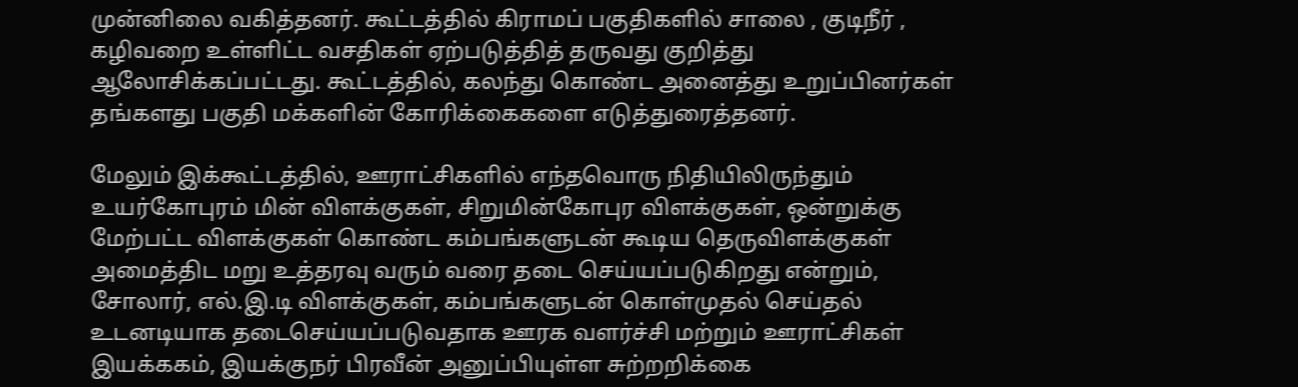முன்னிலை வகித்தனர். கூட்டத்தில் கிராமப் பகுதிகளில் சாலை , குடிநீர் , கழிவறை உள்ளிட்ட வசதிகள் ஏற்படுத்தித் தருவது குறித்து ஆலோசிக்கப்பட்டது. கூட்டத்தில், கலந்து கொண்ட அனைத்து உறுப்பினர்கள் தங்களது பகுதி மக்களின் கோரிக்கைகளை எடுத்துரைத்தனர்.

மேலும் இக்கூட்டத்தில், ஊராட்சிகளில் எந்தவொரு நிதியிலிருந்தும் உயர்கோபுரம் மின் விளக்குகள், சிறுமின்கோபுர விளக்குகள், ஒன்றுக்கு மேற்பட்ட விளக்குகள் கொண்ட கம்பங்களுடன் கூடிய தெருவிளக்குகள் அமைத்திட மறு உத்தரவு வரும் வரை தடை செய்யப்படுகிறது என்றும், சோலார், எல்.இ.டி விளக்குகள், கம்பங்களுடன் கொள்முதல் செய்தல் உடனடியாக தடைசெய்யப்படுவதாக ஊரக வளர்ச்சி மற்றும் ஊராட்சிகள் இயக்ககம், இயக்குநர் பிரவீன் அனுப்பியுள்ள சுற்றறிக்கை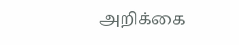அறிக்கை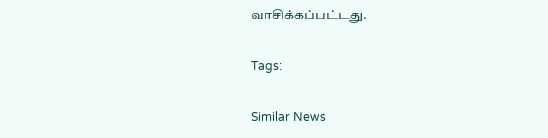வாசிக்கப்பட்டது.

Tags:

Similar News